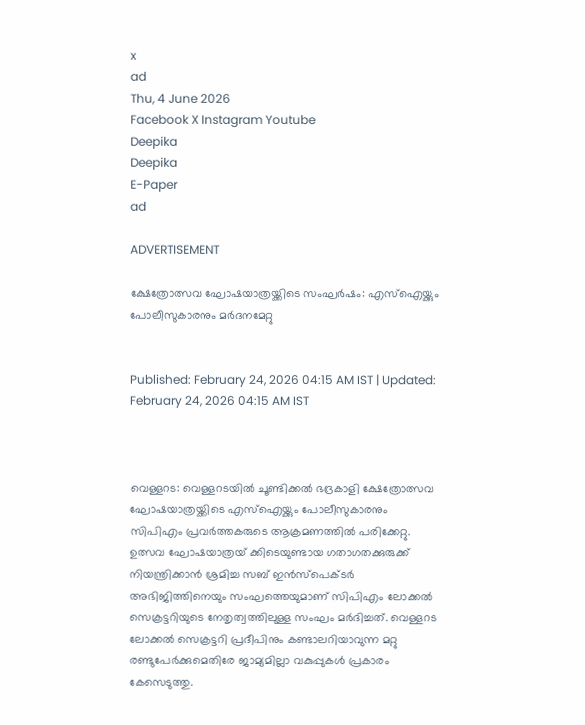x
ad
Thu, 4 June 2026
Facebook X Instagram Youtube
Deepika
Deepika
E-Paper
ad

ADVERTISEMENT

ക്ഷേത്രോത്സവ ഘോഷയാത്രയ്ക്കിടെ സംഘർഷം: എസ്ഐയ്ക്കും പോലീസുകാരനും മർദനമേറ്റു


Published: February 24, 2026 04:15 AM IST | Updated: February 24, 2026 04:15 AM IST



വെള്ളറട: വെള്ളറടയില്‍ ചൂണ്ടിക്കല്‍ ഭദ്രകാളി ക്ഷേത്രോത്സവ ഘോഷയാത്രയ്ക്കിടെ എസ്ഐയ്ക്കും പോലീസുകാരനും സിപിഎം പ്രവർത്തകരുടെ ആക്രമണത്തിൽ പരിക്കേറ്റു. ഉത്സവ ഘോഷയാത്രയ് ക്കിടെയുണ്ടായ ഗതാഗതക്കുരുക്ക് നിയന്ത്രിക്കാന്‍ ശ്രമിച്ച സബ് ഇന്‍സ്‌പെക്ടര്‍ അഭിജിത്തിനെയും സംഘത്തെയുമാണ് സിപിഎം ലോക്കല്‍ സെക്രട്ടറിയുടെ നേതൃത്വത്തിലുള്ള സംഘം മര്‍ദിച്ചത്. വെള്ളറട ലോക്കല്‍ സെക്രട്ടറി പ്രദീപിനും കണ്ടാലറിയാവുന്ന മറ്റു രണ്ടുപേര്‍ക്കുമെതിരേ ജാമ്യമില്ലാ വകുപ്പുകള്‍ പ്രകാരം കേസെടുത്തു.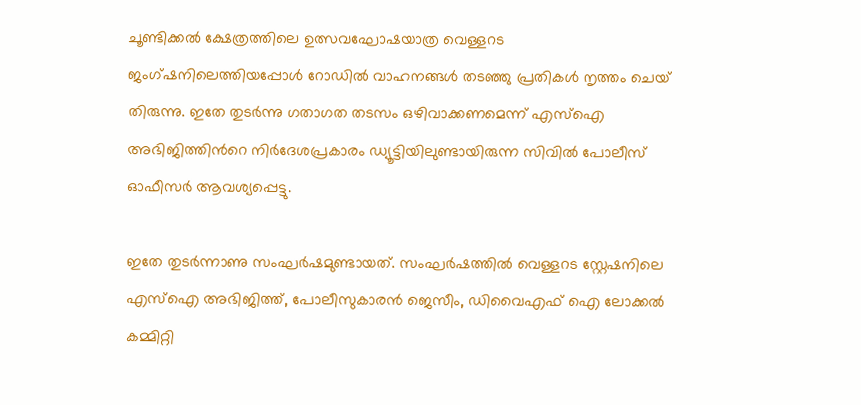ചൂണ്ടിക്കല്‍ ക്ഷേത്രത്തിലെ ഉത്സവഘോഷയാത്ര വെള്ളറട ജംഗ്ഷനിലെത്തിയപ്പോള്‍ റോഡില്‍ വാഹനങ്ങള്‍ തടഞ്ഞു പ്രതികള്‍ നൃത്തം ചെയ് തിരുന്നു. ഇതേ തുടർന്നു ഗതാഗത തടസം ഒഴിവാക്കണമെന്ന് എസ്ഐ അഭിജിത്തിന്‍റെ നിര്‍ദേശപ്രകാരം ഡ്യൂട്ടിയിലുണ്ടായിരുന്ന സിവില്‍ പോലീസ് ഓഫീസര്‍ ആവശ്യപ്പെട്ടു.

ഇതേ തുടർന്നാണു സംഘർഷമുണ്ടായത്. സംഘർഷത്തിൽ വെള്ളറട സ്റ്റേഷനിലെ എസ്ഐ അഭിജിത്ത്, പോലീസുകാരന്‍ ജെസീം, ഡിവൈഎഫ് ഐ ലോക്കല്‍ കമ്മിറ്റി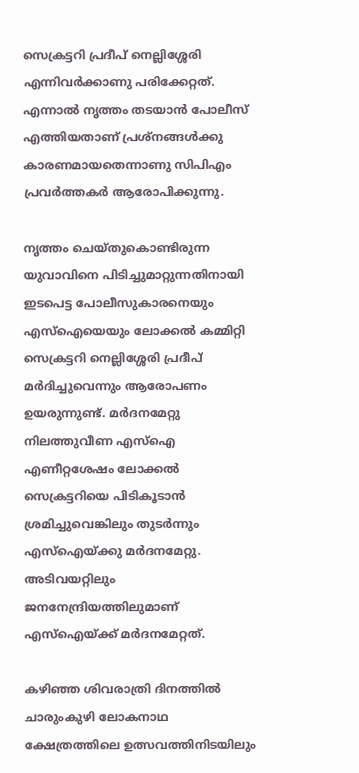സെക്രട്ടറി പ്രദീപ് നെല്ലിശ്ശേരി എന്നിവര്‍ക്കാണു പരിക്കേറ്റത്. എന്നാല്‍ നൃത്തം തടയാന്‍ പോലീസ് എത്തിയതാണ് പ്രശ്‌നങ്ങള്‍ക്കു കാരണമായതെന്നാണു സിപിഎം പ്രവർത്തകർ ആരോപിക്കുന്നു.

നൃത്തം ചെയ്തുകൊണ്ടിരുന്ന യുവാവിനെ പിടിച്ചുമാറ്റുന്നതിനായി ഇടപെട്ട പോലീസുകാരനെയും എസ്ഐയെയും ലോക്കല്‍ കമ്മിറ്റി സെക്രട്ടറി നെല്ലിശ്ശേരി പ്രദീപ് മര്‍ദിച്ചുവെന്നും ആരോപണം ഉയരുന്നുണ്ട്. മർദനമേറ്റു നിലത്തുവീണ എസ്ഐ എണീറ്റശേഷം ലോക്കല്‍ സെക്രട്ടറിയെ പിടികൂടാന്‍ ശ്രമിച്ചുവെങ്കിലും തുടർന്നും എസ്ഐയ്ക്കു മർദനമേറ്റു. അടിവയറ്റിലും ജനനേന്ദ്രിയത്തിലുമാണ് എസ്ഐയ്ക്ക് മർദനമേറ്റത്.

കഴിഞ്ഞ ശിവരാത്രി ദിനത്തില്‍ ചാരുംകുഴി ലോകനാഥ ക്ഷേത്രത്തിലെ ഉത്സവത്തിനിടയിലും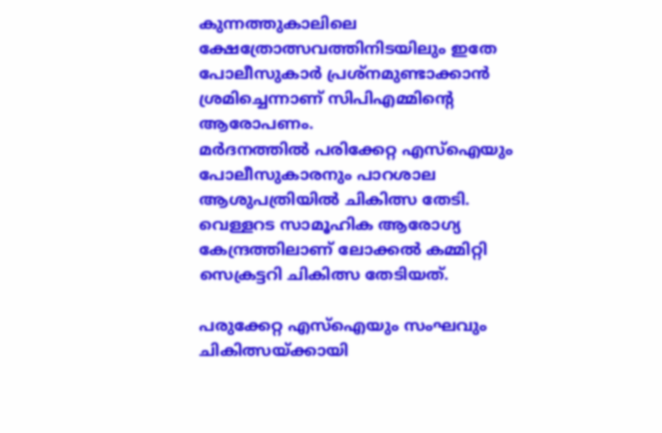കുന്നത്തുകാലിലെ ക്ഷേത്രോത്സവത്തിനിടയിലും ഇതേ പോലീസുകാര്‍ പ്രശ്നമുണ്ടാക്കാൻ ശ്രമിച്ചെന്നാണ് സിപിഎമ്മിന്‍റെ ആരോപണം.
മര്‍ദനത്തില്‍ പരിക്കേറ്റ എസ്ഐയും പോലീസുകാരനും പാറശാല ആശുപത്രിയില്‍ ചികിത്സ തേടി. വെള്ളറട സാമൂഹിക ആരോഗ്യ കേന്ദ്രത്തിലാണ് ലോക്കല്‍ കമ്മിറ്റി സെക്രട്ടറി ചികിത്സ തേടിയത്.

പരുക്കേറ്റ എസ്ഐയും സംഘവും ചികിത്സയ്ക്കായി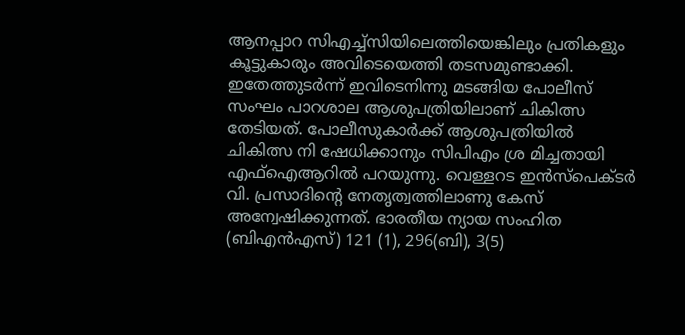ആനപ്പാറ സിഎച്ച്സിയിലെത്തിയെങ്കിലും പ്രതികളും കൂട്ടുകാരും അവിടെയെത്തി തടസമുണ്ടാക്കി. ഇതേത്തുടര്‍ന്ന് ഇവിടെനിന്നു മടങ്ങിയ പോലീസ് സംഘം പാറശാല ആശുപത്രിയിലാണ് ചികിത്സ തേടിയത്. പോലീസുകാര്‍ക്ക് ആശുപത്രിയില്‍ ചികിത്സ നി ഷേധിക്കാനും സിപിഎം ശ്ര മിച്ചതായി എഫ്ഐആറിൽ പറയുന്നു. വെള്ളറട ഇന്‍സ്‌പെക്ടര്‍ വി. പ്രസാദിന്‍റെ നേതൃത്വത്തിലാണു കേസ് അന്വേഷിക്കുന്നത്. ഭാരതീയ ന്യായ സംഹിത (ബിഎന്‍എസ്) 121 (1), 296(ബി), 3(5)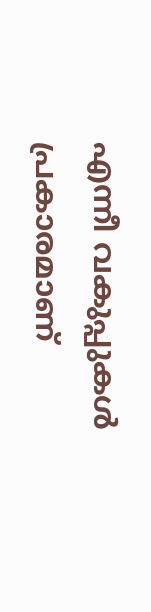എന്നീ വകുപ്പുകള്‍ പ്രകാരമാണ്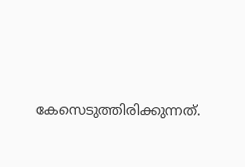കേസെടുത്തിരിക്കുന്നത്.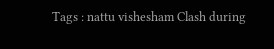Tags : nattu vishesham Clash during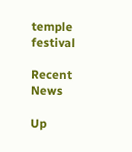temple festival

Recent News

Up